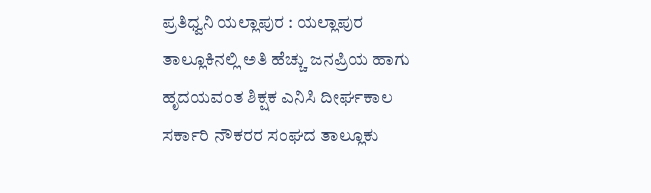ಪ್ರತಿಧ್ವನಿ ಯಲ್ಲಾಪುರ : ಯಲ್ಲಾಪುರ ತಾಲ್ಲೂಕಿನಲ್ಲಿ ಅತಿ ಹೆಚ್ಚು ಜನಪ್ರಿಯ ಹಾಗು ಹೃದಯವಂತ ಶಿಕ್ಷಕ ಎನಿಸಿ ದೀರ್ಘಕಾಲ ಸರ್ಕಾರಿ ನೌಕರರ ಸಂಘದ ತಾಲ್ಲೂಕು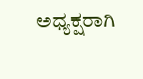ಅಧ್ಯಕ್ಷರಾಗಿ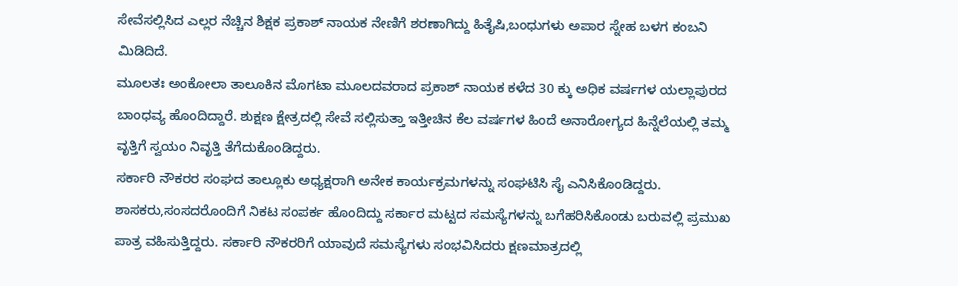ಸೇವೆಸಲ್ಲಿಸಿದ ಎಲ್ಲರ ನೆಚ್ಚಿನ ಶಿಕ್ಷಕ ಪ್ರಕಾಶ್ ನಾಯಕ ನೇಣಿಗೆ ಶರಣಾಗಿದ್ದು ಹಿತೈಷಿ,ಬಂಧುಗಳು ಅಪಾರ ಸ್ನೇಹ ಬಳಗ ಕಂಬನಿ ಮಿಡಿದಿದೆ.
ಮೂಲತಃ ಅಂಕೋಲಾ ತಾಲೂಕಿನ ಮೊಗಟಾ ಮೂಲದವರಾದ ಪ್ರಕಾಶ್ ನಾಯಕ ಕಳೆದ 30 ಕ್ಕು ಅಧಿಕ ವರ್ಷಗಳ ಯಲ್ಲಾಪುರದ ಬಾಂಧವ್ಯ ಹೊಂದಿದ್ದಾರೆ. ಶುಕ್ಷಣ ಕ್ಷೇತ್ರದಲ್ಲಿ ಸೇವೆ ಸಲ್ಲಿಸುತ್ತಾ ಇತ್ತೀಚಿನ ಕೆಲ ವರ್ಷಗಳ ಹಿಂದೆ ಅನಾರೋಗ್ಯದ ಹಿನ್ನೆಲೆಯಲ್ಲಿ ತಮ್ಮ ವೃತ್ತಿಗೆ ಸ್ವಯಂ ನಿವೃತ್ತಿ ತೆಗೆದುಕೊಂಡಿದ್ದರು.
ಸರ್ಕಾರಿ ನೌಕರರ ಸಂಘದ ತಾಲ್ಲೂಕು ಅಧ್ಯಕ್ಷರಾಗಿ ಅನೇಕ ಕಾರ್ಯಕ್ರಮಗಳನ್ನು ಸಂಘಟಿಸಿ ಸೈ ಎನಿಸಿಕೊಂಡಿದ್ದರು. ಶಾಸಕರು,ಸಂಸದರೊಂದಿಗೆ ನಿಕಟ ಸಂಪರ್ಕ ಹೊಂದಿದ್ದು ಸರ್ಕಾರ ಮಟ್ಟದ ಸಮಸ್ಯೆಗಳನ್ನು ಬಗೆಹರಿಸಿಕೊಂಡು ಬರುವಲ್ಲಿ ಪ್ರಮುಖ ಪಾತ್ರ ವಹಿಸುತ್ತಿದ್ದರು. ಸರ್ಕಾರಿ ನೌಕರರಿಗೆ ಯಾವುದೆ ಸಮಸ್ಯೆಗಳು ಸಂಭವಿಸಿದರು ಕ್ಷಣಮಾತ್ರದಲ್ಲಿ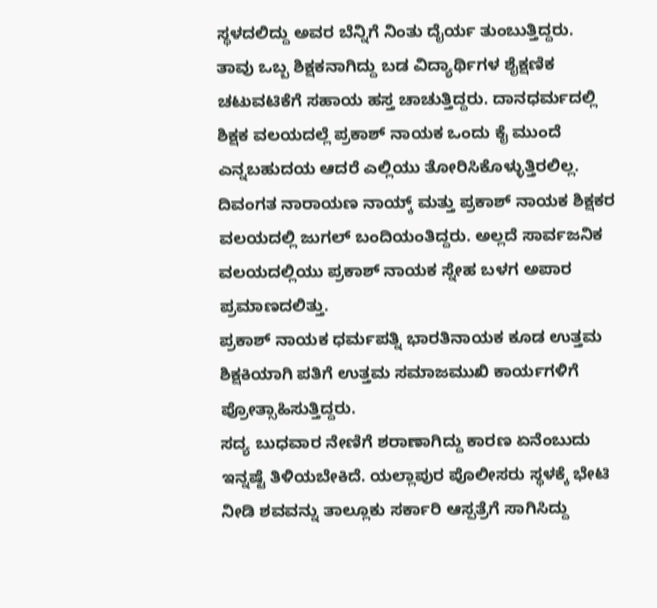ಸ್ಥಳದಲಿದ್ದು ಅವರ ಬೆನ್ನಿಗೆ ನಿಂತು ದೈರ್ಯ ತುಂಬುತ್ತಿದ್ದರು.
ತಾವು ಒಬ್ಬ ಶಿಕ್ಷಕನಾಗಿದ್ದು ಬಡ ವಿದ್ಯಾರ್ಥಿಗಳ ಶೈಕ್ಷಣಿಕ ಚಟುವಟಿಕೆಗೆ ಸಹಾಯ ಹಸ್ತ ಚಾಚುತ್ತಿದ್ದರು. ದಾನಧರ್ಮದಲ್ಲಿ ಶಿಕ್ಷಕ ವಲಯದಲ್ಲೆ ಪ್ರಕಾಶ್ ನಾಯಕ ಒಂದು ಕೈ ಮುಂದೆ ಎನ್ನಬಹುದಯ ಆದರೆ ಎಲ್ಲಿಯು ತೋರಿಸಿಕೊಳ್ಳುತ್ತಿರಲಿಲ್ಲ. ದಿವಂಗತ ನಾರಾಯಣ ನಾಯ್ಕ್ ಮತ್ತು ಪ್ರಕಾಶ್ ನಾಯಕ ಶಿಕ್ಷಕರ ವಲಯದಲ್ಲಿ ಜುಗಲ್ ಬಂದಿಯಂತಿದ್ದರು. ಅಲ್ಲದೆ ಸಾರ್ವಜನಿಕ ವಲಯದಲ್ಲಿಯು ಪ್ರಕಾಶ್ ನಾಯಕ ಸ್ನೇಹ ಬಳಗ ಅಪಾರ ಪ್ರಮಾಣದಲಿತ್ತು.
ಪ್ರಕಾಶ್ ನಾಯಕ ಧರ್ಮಪತ್ನಿ ಭಾರತಿನಾಯಕ ಕೂಡ ಉತ್ತಮ ಶಿಕ್ಷಕಿಯಾಗಿ ಪತಿಗೆ ಉತ್ತಮ ಸಮಾಜಮುಖಿ ಕಾರ್ಯಗಳಿಗೆ ಪ್ರೋತ್ಸಾಹಿಸುತ್ತಿದ್ದರು.
ಸದ್ಯ ಬುಧವಾರ ನೇಣಿಗೆ ಶರಾಣಾಗಿದ್ದು ಕಾರಣ ಏನೆಂಬುದು ಇನ್ನಷ್ಟೆ ತಿಳಿಯಬೇಕಿದೆ. ಯಲ್ಲಾಪುರ ಪೊಲೀಸರು ಸ್ಥಳಕ್ಕೆ ಭೇಟಿ ನೀಡಿ ಶವವನ್ನು ತಾಲ್ಲೂಕು ಸರ್ಕಾರಿ ಆಸ್ಪತ್ರೆಗೆ ಸಾಗಿಸಿದ್ದು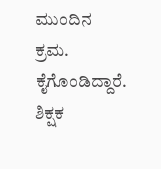ಮುಂದಿನ ಕ್ರಮ. ಕೈಗೊಂಡಿದ್ದಾರೆ.
ಶಿಕ್ಷಕ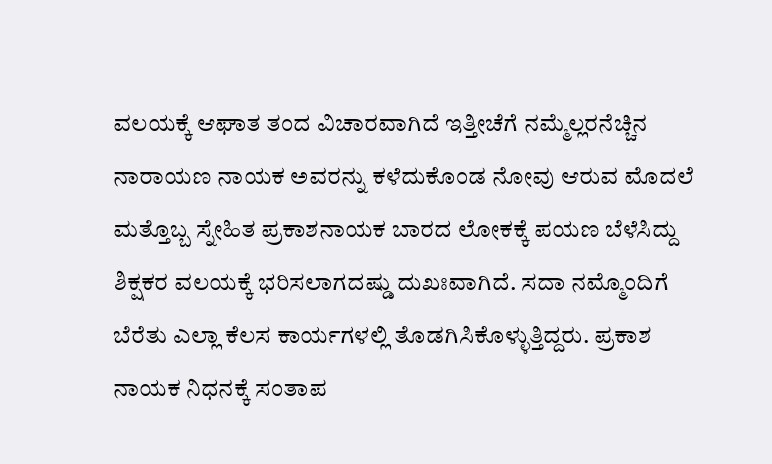ವಲಯಕ್ಕೆ ಆಘಾತ ತಂದ ವಿಚಾರವಾಗಿದೆ ಇತ್ತೀಚೆಗೆ ನಮ್ಮೆಲ್ಲರನೆಚ್ಚಿನ ನಾರಾಯಣ ನಾಯಕ ಅವರನ್ನು ಕಳೆದುಕೊಂಡ ನೋವು ಆರುವ ಮೊದಲೆ ಮತ್ತೊಬ್ಬ ಸ್ನೇಹಿತ ಪ್ರಕಾಶನಾಯಕ ಬಾರದ ಲೋಕಕ್ಕೆ ಪಯಣ ಬೆಳೆಸಿದ್ದು ಶಿಕ್ಷಕರ ವಲಯಕ್ಕೆ ಭರಿಸಲಾಗದಷ್ಡು ದುಖಃವಾಗಿದೆ. ಸದಾ ನಮ್ಮೊಂದಿಗೆ ಬೆರೆತು ಎಲ್ಲಾ ಕೆಲಸ ಕಾರ್ಯಗಳಲ್ಲಿ ತೊಡಗಿಸಿಕೊಳ್ಳುತ್ತಿದ್ದರು. ಪ್ರಕಾಶ ನಾಯಕ ನಿಧನಕ್ಕೆ ಸಂತಾಪ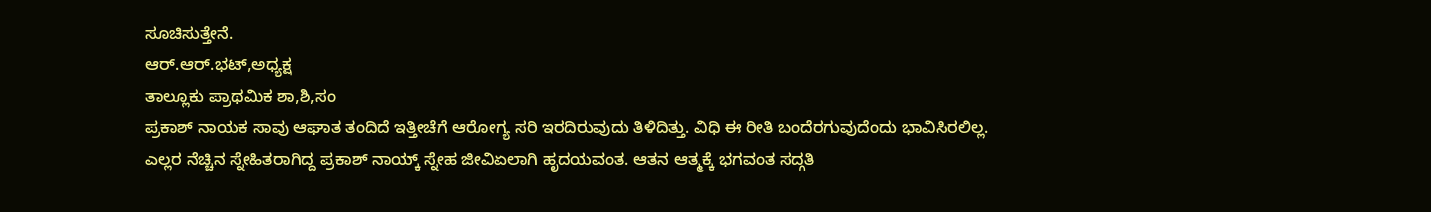ಸೂಚಿಸುತ್ತೇನೆ.
ಆರ್.ಆರ್.ಭಟ್,ಅಧ್ಯಕ್ಷ
ತಾಲ್ಲೂಕು ಪ್ರಾಥಮಿಕ ಶಾ,ಶಿ,ಸಂ
ಪ್ರಕಾಶ್ ನಾಯಕ ಸಾವು ಆಘಾತ ತಂದಿದೆ ಇತ್ತೀಚೆಗೆ ಆರೋಗ್ಯ ಸರಿ ಇರದಿರುವುದು ತಿಳಿದಿತ್ತು. ವಿಧಿ ಈ ರೀತಿ ಬಂದೆರಗುವುದೆಂದು ಭಾವಿಸಿರಲಿಲ್ಲ. ಎಲ್ಲರ ನೆಚ್ಚಿನ ಸ್ನೇಹಿತರಾಗಿದ್ದ ಪ್ರಕಾಶ್ ನಾಯ್ಕ್ ಸ್ನೇಹ ಜೀವಿಏಲಾಗಿ ಹೃದಯವಂತ. ಆತನ ಆತ್ಮಕ್ಕೆ ಭಗವಂತ ಸದ್ಗತಿ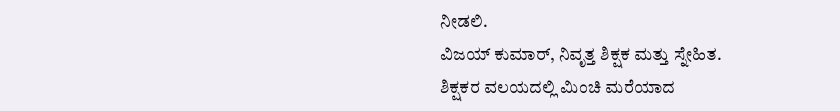ನೀಡಲಿ.
ವಿಜಯ್ ಕುಮಾರ್, ನಿವೃತ್ತ ಶಿಕ್ಷಕ ಮತ್ತು ಸ್ನೇಹಿತ.
ಶಿಕ್ಷಕರ ವಲಯದಲ್ಲಿ ಮಿಂಚಿ ಮರೆಯಾದ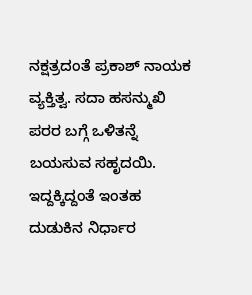ನಕ್ಷತ್ರದಂತೆ ಪ್ರಕಾಶ್ ನಾಯಕ ವ್ಯಕ್ತಿತ್ವ. ಸದಾ ಹಸನ್ಮುಖಿ ಪರರ ಬಗ್ಗೆ ಒಳಿತನ್ನೆ ಬಯಸುವ ಸಹೃದಯಿ. ಇದ್ದಕ್ಕಿದ್ದಂತೆ ಇಂತಹ ದುಡುಕಿನ ನಿರ್ಧಾರ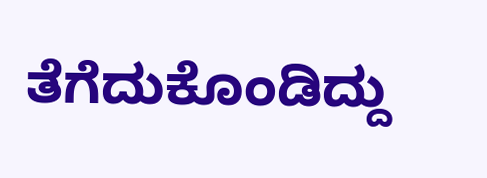ತೆಗೆದುಕೊಂಡಿದ್ದು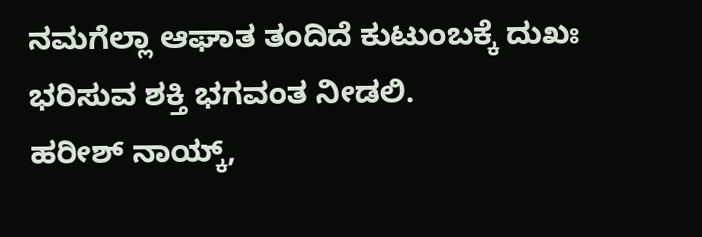ನಮಗೆಲ್ಲಾ ಆಘಾತ ತಂದಿದೆ ಕುಟುಂಬಕ್ಕೆ ದುಖಃ ಭರಿಸುವ ಶಕ್ತಿ ಭಗವಂತ ನೀಡಲಿ.
ಹರೀಶ್ ನಾಯ್ಕ್,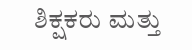ಶಿಕ್ಷಕರು ಮತ್ತು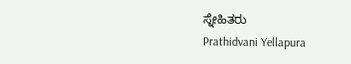ಸ್ನೇಹಿತರು
Prathidvani Yellapura